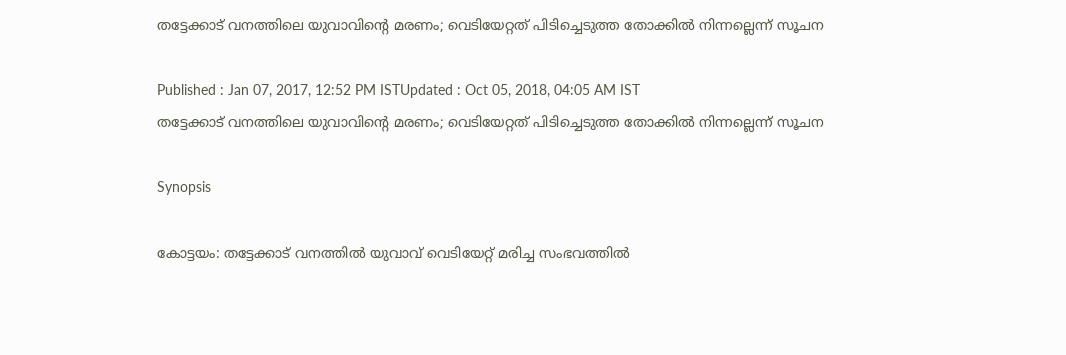തട്ടേക്കാട് വനത്തിലെ യുവാവിന്റെ മരണം; വെടിയേറ്റത് പിടിച്ചെടുത്ത തോക്കില്‍ നിന്നല്ലെന്ന് സൂചന

Published : Jan 07, 2017, 12:52 PM ISTUpdated : Oct 05, 2018, 04:05 AM IST
തട്ടേക്കാട് വനത്തിലെ യുവാവിന്റെ മരണം; വെടിയേറ്റത് പിടിച്ചെടുത്ത തോക്കില്‍ നിന്നല്ലെന്ന് സൂചന

Synopsis

കോട്ടയം: തട്ടേക്കാട് വനത്തില്‍ യുവാവ് വെടിയേറ്റ് മരിച്ച സംഭവത്തില്‍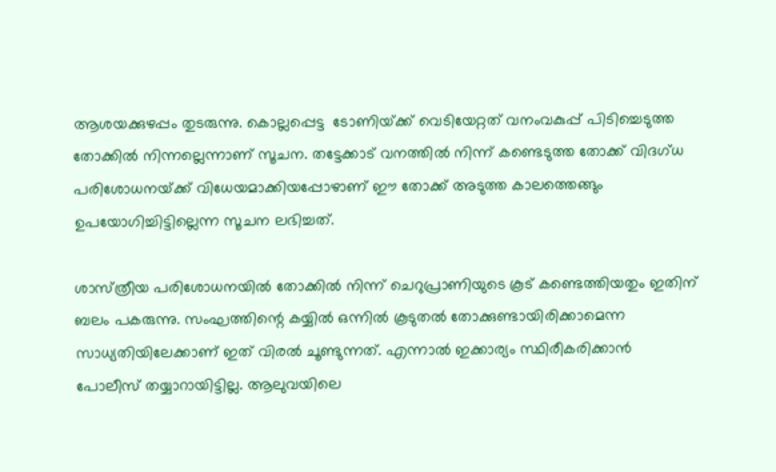ആശയക്കുഴപ്പം തുടരുന്നു. കൊല്ലപ്പെട്ട  ടോണിയ്‌ക്ക് വെടിയേറ്റത് വനംവകുപ്പ് പിടിച്ചെടുത്ത തോക്കില്‍ നിന്നല്ലെന്നാണ് സൂചന. തട്ടേക്കാട് വനത്തില്‍ നിന്ന് കണ്ടെടുത്ത തോക്ക് വിദഗ്ധ പരിശോധനയ്‌ക്ക് വിധേയമാക്കിയപ്പോഴാണ് ഈ തോക്ക് അടുത്ത കാലത്തെങ്ങും ഉപയോഗിച്ചിട്ടില്ലെന്ന സൂചന ലഭിച്ചത്.

ശാസ്‌ത്രീയ പരിശോധനയില്‍ തോക്കില്‍ നിന്ന് ചെറുപ്രാണിയുടെ കൂട് കണ്ടെത്തിയതും ഇതിന് ബലം പകരുന്നു. സംഘത്തിന്റെ കയ്യില്‍ ഒന്നില്‍ കൂടുതല്‍ തോക്കുണ്ടായിരിക്കാമെന്ന സാധ്യതിയിലേക്കാണ് ഇത് വിരല്‍ ചൂണ്ടുന്നത്. എന്നാല്‍ ഇക്കാര്യം സ്ഥിരീകരിക്കാന്‍ പോലീസ് തയ്യാറായിട്ടില്ല. ആലുവയിലെ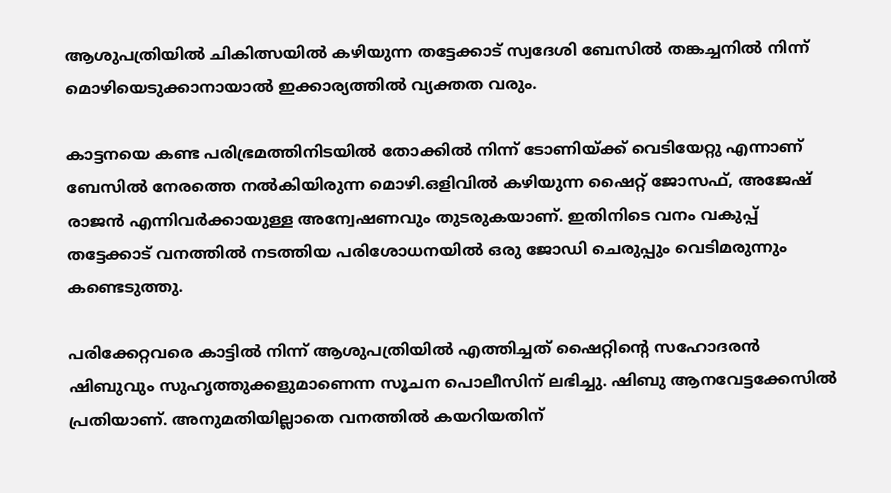ആശുപത്രിയില്‍ ചികിത്സയില്‍ കഴിയുന്ന തട്ടേക്കാട് സ്വദേശി ബേസില്‍ തങ്കച്ചനില്‍ നിന്ന് മൊഴിയെടുക്കാനായാല്‍ ഇക്കാര്യത്തില്‍ വ്യക്തത വരും.

കാട്ടനയെ കണ്ട പരിഭ്രമത്തിനിടയില്‍ തോക്കില്‍ നിന്ന് ടോണിയ്‌ക്ക് വെടിയേറ്റു എന്നാണ് ബേസില്‍ നേരത്തെ നല്‍കിയിരുന്ന മൊഴി.ഒളിവില്‍ കഴിയുന്ന ഷൈറ്റ് ജോസഫ്, അജേഷ് രാജന്‍ എന്നിവര്‍ക്കായുള്ള അന്വേഷണവും തുടരുകയാണ്. ഇതിനിടെ വനം വകുപ്പ് തട്ടേക്കാട് വനത്തില്‍ നടത്തിയ പരിശോധനയില്‍ ഒരു ജോഡി ചെരുപ്പും വെടിമരുന്നും കണ്ടെടുത്തു.

പരിക്കേറ്റവരെ കാട്ടില്‍ നിന്ന് ആശുപത്രിയില്‍ എത്തിച്ചത് ഷൈറ്റിന്‍റെ സഹോദരന്‍ ഷിബുവും സുഹൃത്തുക്കളുമാണെന്ന സൂചന പൊലീസിന് ലഭിച്ചു. ഷിബു ആനവേട്ടക്കേസില്‍ പ്രതിയാണ്. അനുമതിയില്ലാതെ വനത്തില്‍ കയറിയതിന്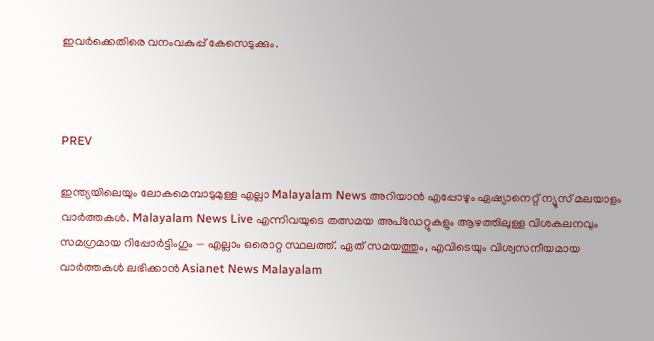ഇവര്‍ക്കെതിരെ വനംവകുപ്പ് കേസെടുക്കും.



PREV

ഇന്ത്യയിലെയും ലോകമെമ്പാടുമുള്ള എല്ലാ Malayalam News അറിയാൻ എപ്പോഴും ഏഷ്യാനെറ്റ് ന്യൂസ് മലയാളം വാർത്തകൾ. Malayalam News Live എന്നിവയുടെ തത്സമയ അപ്‌ഡേറ്റുകളും ആഴത്തിലുള്ള വിശകലനവും സമഗ്രമായ റിപ്പോർട്ടിംഗും — എല്ലാം ഒരൊറ്റ സ്ഥലത്ത്. ഏത് സമയത്തും, എവിടെയും വിശ്വസനീയമായ വാർത്തകൾ ലഭിക്കാൻ Asianet News Malayalam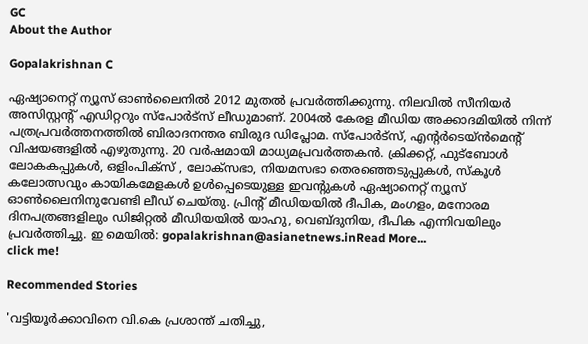GC
About the Author

Gopalakrishnan C

ഏഷ്യാനെറ്റ് ന്യൂസ് ഓണ്‍ലൈനില്‍ 2012 മുതല്‍ പ്രവര്‍ത്തിക്കുന്നു. നിലവില്‍ സീനിയര്‍ അസിസ്റ്റന്‍റ് എഡിറ്ററും സ്പോർട്സ് ലീഡുമാണ്. 2004ൽ കേരള മീഡിയ അക്കാദമിയില്‍ നിന്ന് പത്രപ്രവര്‍ത്തനത്തില്‍ ബിരാദനന്തര ബിരുദ ഡിപ്ലോമ. സ്പോര്‍ട്സ്, എന്‍റര്‍ടെയ്ൻമെന്‍റ് വിഷയങ്ങളില്‍ എഴുതുന്നു. 20 വര്‍ഷമായി മാധ്യമപ്രവര്‍ത്തകൻ. ക്രിക്കറ്റ്, ഫുട്ബോള്‍ ലോകകപ്പുകൾ, ഒളിംപിക്സ് , ലോക്സഭാ, നിയമസഭാ തെരഞ്ഞെടുപ്പുകള്‍, സ്കൂള്‍ കലോത്സവും കായികമേളകള്‍ ഉള്‍പ്പെടെയുള്ള ഇവന്‍റുകള്‍ ഏഷ്യാനെറ്റ് ന്യൂസ് ഓണ്‍ലൈനിനുവേണ്ടി ലീഡ് ചെയ്തു. പ്രിന്‍റ് മീഡിയയില്‍ ദീപിക, മംഗളം, മനോരമ ദിനപത്രങ്ങളിലും ഡിജിറ്റൽ മീഡിയയില്‍ യാഹു, വെബ്ദുനിയ, ദീപിക എന്നിവയിലും പ്രവര്‍ത്തിച്ചു. ഇ മെയില്‍: gopalakrishnan@asianetnews.inRead More...
click me!

Recommended Stories

'വട്ടിയൂർക്കാവിനെ വി.കെ പ്രശാന്ത് ചതിച്ചു,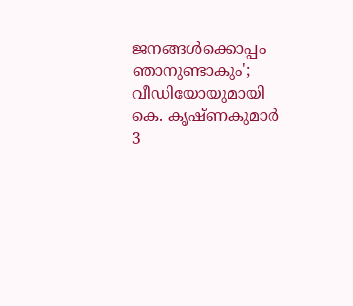ജനങ്ങൾക്കൊപ്പം ഞാനുണ്ടാകും'; വീഡിയോയുമായി കെ. കൃഷ്ണകുമാർ
3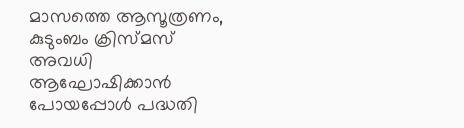മാസത്തെ ആസൂത്രണം, കുടുംബം ക്രിസ്മസ് അവധി ആഘോഷിക്കാൻ പോയപ്പോൾ പദ്ധതി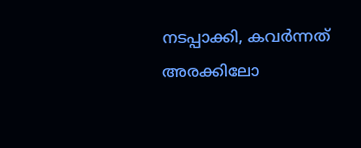നടപ്പാക്കി, കവർന്നത് അരക്കിലോ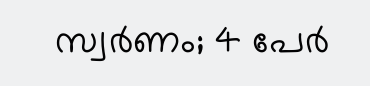സ്വർണം; 4 പേർ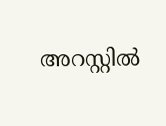അറസ്റ്റിൽ